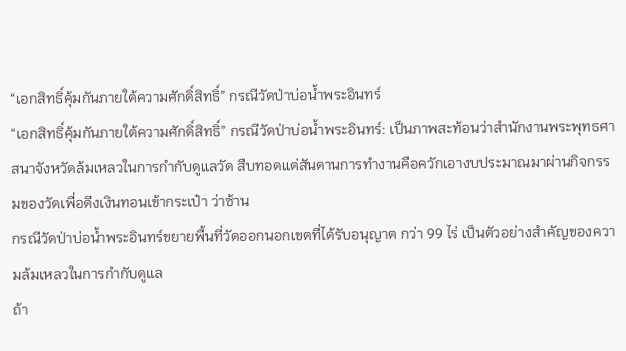“เอกสิทธิ์คุ้มกันภายใต้ความศักดิ์สิทธิ์” กรณีวัดป่าบ่อน้ำพระอินทร์
“เอกสิทธิ์คุ้มกันภายใต้ความศักดิ์สิทธิ์” กรณีวัดป่าบ่อน้ำพระอินทร์: เป็นภาพสะท้อนว่าสำนักงานพระพุทธศาสนาจังหวัดล้มเหลวในการกำกับดูแลวัด สืบทอดแต่สันดานการทำงานคือควักเอางบประมาณมาผ่านกิจกรรมของวัดเพื่อดีงเงินทอนเข้ากระเป๋า ว่าซ้าน
กรณีวัดป่าบ่อน้ำพระอินทร์ขยายพื้นที่วัดออกนอกเขตที่ได้รับอนุญาต กว่า 99 ไร่ เป็นตัวอย่างสำคัญของความล้มเหลวในการกำกับดูแล
ถ้า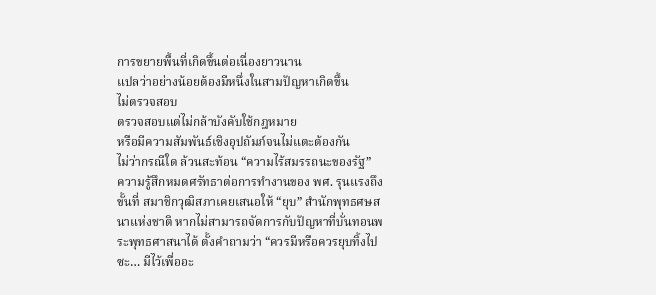การขยายพื้นที่เกิดขึ้นต่อเนื่องยาวนาน
แปลว่าอย่างน้อยต้องมีหนึ่งในสามปัญหาเกิดขึ้น
ไม่ตรวจสอบ
ตรวจสอบแต่ไม่กล้าบังคับใช้กฎหมาย
หรือมีความสัมพันธ์เชิงอุปถัมภ์จนไม่แตะต้องกัน
ไม่ว่ากรณีใด ล้วนสะท้อน “ความไร้สมรรถนะของรัฐ”
ความรู้สึกหมดศรัทธาต่อการทำงานของ พศ. รุนแรงถึงขั้นที่ สมาชิกวุฒิสภาเคยเสนอให้ “ยุบ” สำนักพุทธศษสนาแห่งชาติ หากไม่สามารถจัดการกับปัญหาที่บั่นทอนพระพุทธศาสนาได้ ตั้งคำถามว่า “ควรมีหรือควรยุบทิ้งไปซะ… มีไว้เพื่ออะ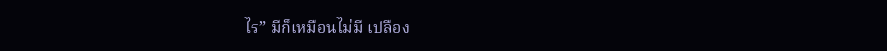ไร” มีก็เหมือนไม่มี เปลือง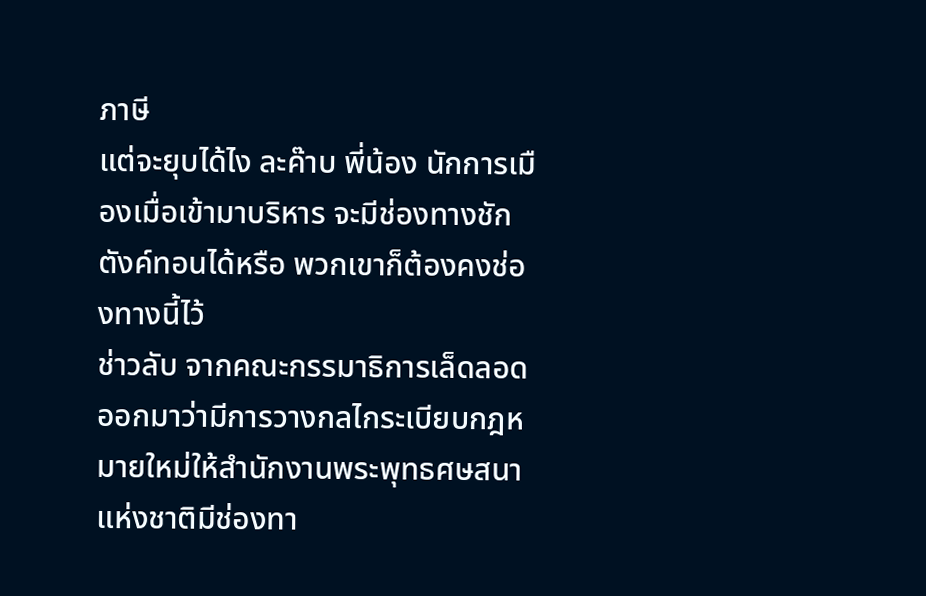ภาษี
แต่จะยุบได้ไง ละค๊าบ พี่น้อง นักการเมืองเมื่อเข้ามาบริหาร จะมีช่องทางชักตังค์ทอนได้หรือ พวกเขาก็ต้องคงช่องทางนี้ไว้
ช่าวลับ จากคณะกรรมาธิการเล็ดลอดออกมาว่ามีการวางกลไกระเบียบกฎหมายใหม่ให้สำนักงานพระพุทธศษสนาแห่งชาติมีช่องทา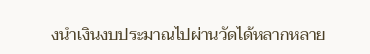งนำเงินงบประมาณไปผ่านวัดได้หลากหลาย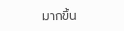มากขึ้น